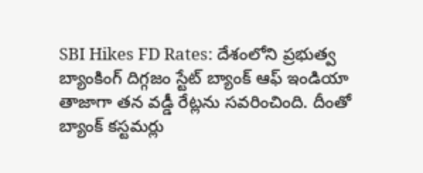SBI Hikes FD Rates: దేశంలోని ప్రభుత్వ బ్యాంకింగ్ దిగ్గజం స్టేట్ బ్యాంక్ ఆఫ్ ఇండియా తాజాగా తన వడ్డీ రేట్లను సవరించింది. దీంతో బ్యాంక్ కస్టమర్లు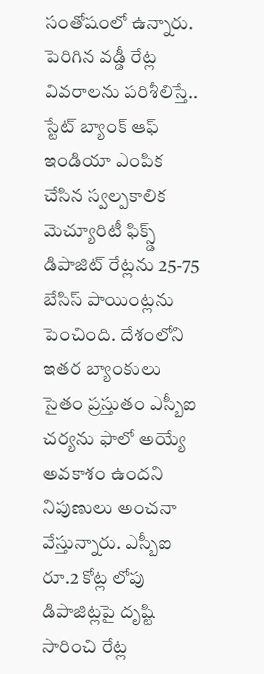సంతోషంలో ఉన్నారు. పెరిగిన వడ్డీ రేట్ల వివరాలను పరిశీలిస్తే..
స్టేట్ బ్యాంక్ ఆఫ్ ఇండియా ఎంపిక చేసిన స్వల్పకాలిక మెచ్యూరిటీ ఫిక్స్డ్ డిపాజిట్ రేట్లను 25-75 బేసిస్ పాయింట్లను పెంచింది. దేశంలోని ఇతర బ్యాంకులు సైతం ప్రస్తుతం ఎస్బీఐ చర్యను ఫాలో అయ్యే అవకాశం ఉందని నిపుణులు అంచనా వేస్తున్నారు. ఎస్బీఐ రూ.2 కోట్ల లోపు డిపాజిట్లపై దృష్టి సారించి రేట్ల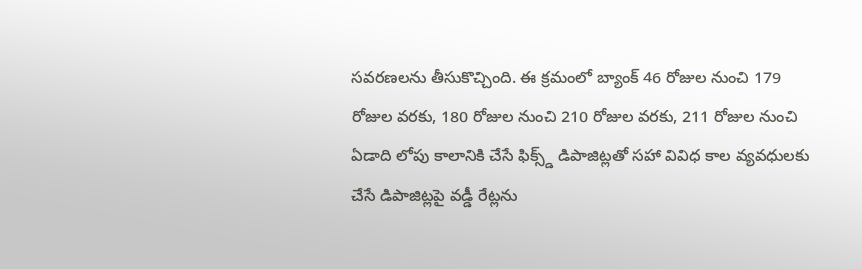సవరణలను తీసుకొచ్చింది. ఈ క్రమంలో బ్యాంక్ 46 రోజుల నుంచి 179 రోజుల వరకు, 180 రోజుల నుంచి 210 రోజుల వరకు, 211 రోజుల నుంచి ఏడాది లోపు కాలానికి చేసే ఫిక్స్డ్ డిపాజిట్లతో సహా వివిధ కాల వ్యవధులకు చేసే డిపాజిట్లపై వడ్డీ రేట్లను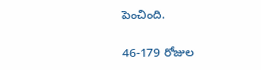పెంచింది.

46-179 రోజుల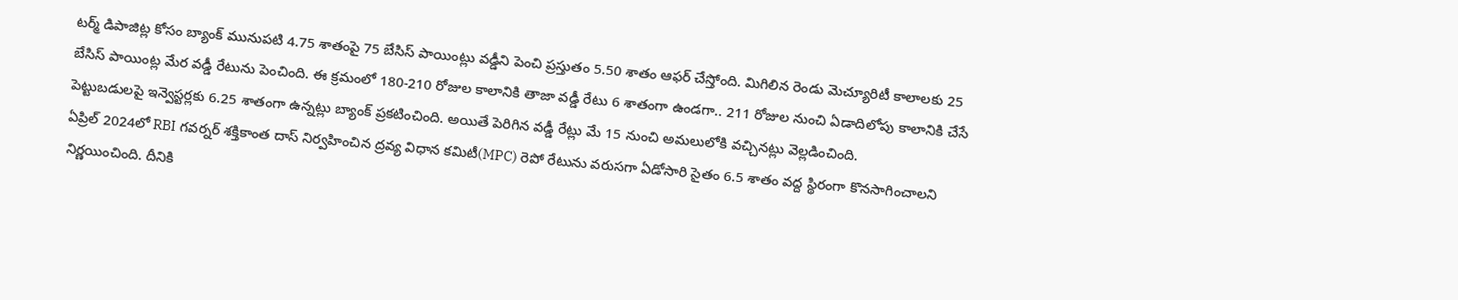టర్మ్ డిపాజిట్ల కోసం బ్యాంక్ మునుపటి 4.75 శాతంపై 75 బేసిస్ పాయింట్లు వడ్డీని పెంచి ప్రస్తుతం 5.50 శాతం ఆఫర్ చేస్తోంది. మిగిలిన రెండు మెచ్యూరిటీ కాలాలకు 25 బేసిస్ పాయింట్ల మేర వడ్డీ రేటును పెంచింది. ఈ క్రమంలో 180-210 రోజుల కాలానికి తాజా వడ్డీ రేటు 6 శాతంగా ఉండగా.. 211 రోజుల నుంచి ఏడాదిలోపు కాలానికి చేసే పెట్టుబడులపై ఇన్వెస్టర్లకు 6.25 శాతంగా ఉన్నట్లు బ్యాంక్ ప్రకటించింది. అయితే పెరిగిన వడ్డీ రేట్లు మే 15 నుంచి అమలులోకి వచ్చినట్లు వెల్లడించింది.
ఏప్రిల్ 2024లో RBI గవర్నర్ శక్తికాంత దాస్ నిర్వహించిన ద్రవ్య విధాన కమిటీ(MPC) రెపో రేటును వరుసగా ఏడోసారి సైతం 6.5 శాతం వద్ద స్థిరంగా కొనసాగించాలని నిర్ణయించింది. దీనికి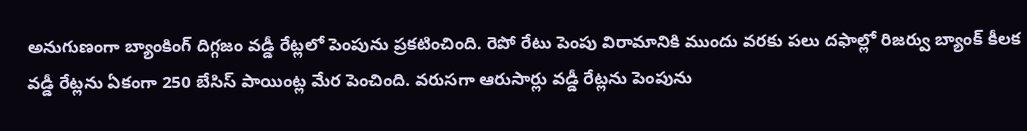అనుగుణంగా బ్యాంకింగ్ దిగ్గజం వడ్డీ రేట్లలో పెంపును ప్రకటించింది. రెపో రేటు పెంపు విరామానికి ముందు వరకు పలు దఫాల్లో రిజర్వు బ్యాంక్ కీలక వడ్డీ రేట్లను ఏకంగా 250 బేసిస్ పాయింట్ల మేర పెంచింది. వరుసగా ఆరుసార్లు వడ్డీ రేట్లను పెంపును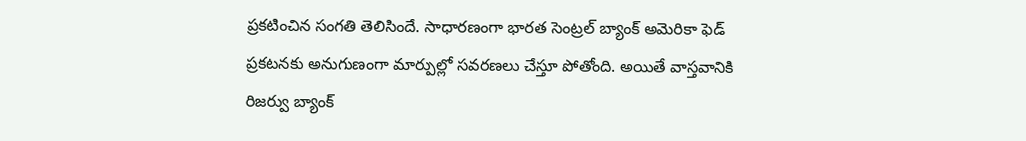ప్రకటించిన సంగతి తెలిసిందే. సాధారణంగా భారత సెంట్రల్ బ్యాంక్ అమెరికా ఫెడ్ ప్రకటనకు అనుగుణంగా మార్పుల్లో సవరణలు చేస్తూ పోతోంది. అయితే వాస్తవానికి రిజర్వు బ్యాంక్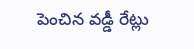పెంచిన వడ్డీ రేట్లు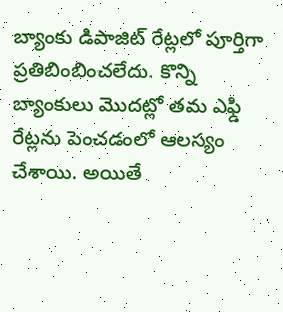బ్యాంకు డిపాజిట్ రేట్లలో పూర్తిగా ప్రతిబింబించలేదు. కొన్ని బ్యాంకులు మొదట్లో తమ ఎఫ్డి రేట్లను పెంచడంలో ఆలస్యం చేశాయి. అయితే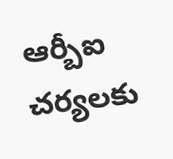ఆర్బీఐ చర్యలకు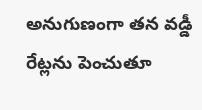అనుగుణంగా తన వడ్డీ రేట్లను పెంచుతూ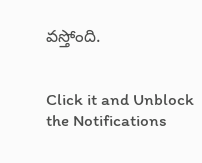వస్తోంది.


Click it and Unblock the Notifications